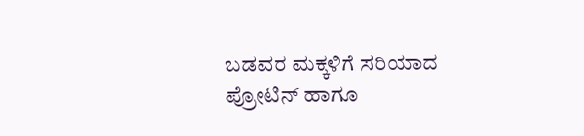ಬಡವರ ಮಕ್ಕಳಿಗೆ ಸರಿಯಾದ ಪ್ರೋಟಿನ್ ಹಾಗೂ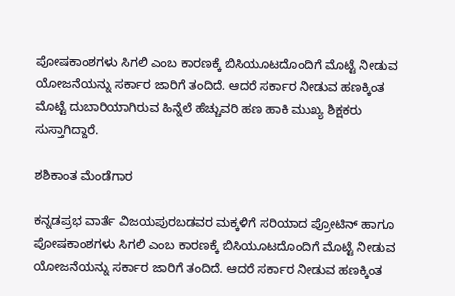ಪೋಷಕಾಂಶಗಳು ಸಿಗಲಿ ಎಂಬ ಕಾರಣಕ್ಕೆ ಬಿಸಿಯೂಟದೊಂದಿಗೆ ಮೊಟ್ಟೆ ನೀಡುವ ಯೋಜನೆಯನ್ನು ಸರ್ಕಾರ ಜಾರಿಗೆ ತಂದಿದೆ. ಆದರೆ ಸರ್ಕಾರ ನೀಡುವ ಹಣಕ್ಕಿಂತ ಮೊಟ್ಟೆ ದುಬಾರಿಯಾಗಿರುವ ಹಿನ್ನೆಲೆ ಹೆಚ್ಚುವರಿ ಹಣ ಹಾಕಿ ಮುಖ್ಯ ಶಿಕ್ಷಕರು ಸುಸ್ತಾಗಿದ್ದಾರೆ.

ಶಶಿಕಾಂತ ಮೆಂಡೆಗಾರ

ಕನ್ನಡಪ್ರಭ ವಾರ್ತೆ ವಿಜಯಪುರಬಡವರ ಮಕ್ಕಳಿಗೆ ಸರಿಯಾದ ಪ್ರೋಟಿನ್ ಹಾಗೂ ಪೋಷಕಾಂಶಗಳು ಸಿಗಲಿ ಎಂಬ ಕಾರಣಕ್ಕೆ ಬಿಸಿಯೂಟದೊಂದಿಗೆ ಮೊಟ್ಟೆ ನೀಡುವ ಯೋಜನೆಯನ್ನು ಸರ್ಕಾರ ಜಾರಿಗೆ ತಂದಿದೆ. ಆದರೆ ಸರ್ಕಾರ ನೀಡುವ ಹಣಕ್ಕಿಂತ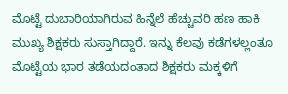ಮೊಟ್ಟೆ ದುಬಾರಿಯಾಗಿರುವ ಹಿನ್ನೆಲೆ ಹೆಚ್ಚುವರಿ ಹಣ ಹಾಕಿ ಮುಖ್ಯ ಶಿಕ್ಷಕರು ಸುಸ್ತಾಗಿದ್ದಾರೆ. ಇನ್ನು ಕೆಲವು ಕಡೆಗಳಲ್ಲಂತೂ ಮೊಟ್ಟೆಯ ಭಾರ ತಡೆಯದಂತಾದ ಶಿಕ್ಷಕರು ಮಕ್ಕಳಿಗೆ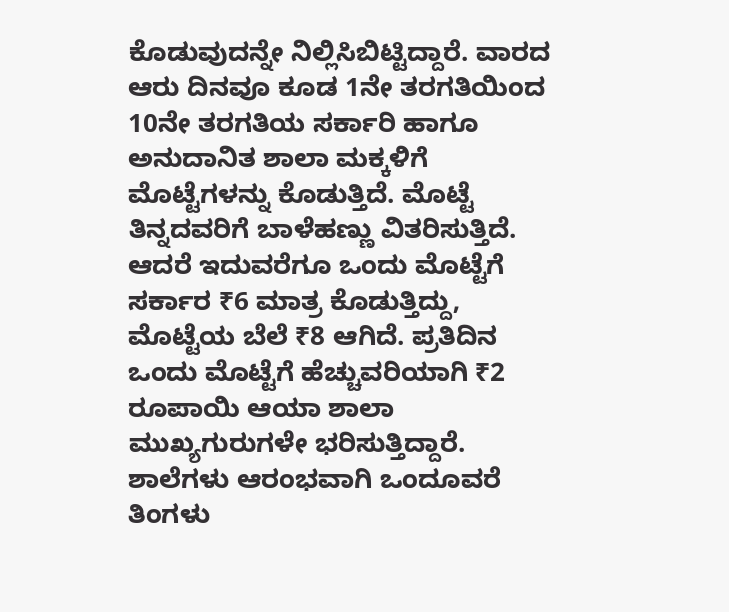ಕೊಡುವುದನ್ನೇ ನಿಲ್ಲಿಸಿಬಿಟ್ಟಿದ್ದಾರೆ. ವಾರದ ಆರು ದಿನವೂ ಕೂಡ 1ನೇ ತರಗತಿಯಿಂದ 10ನೇ ತರಗತಿಯ ಸರ್ಕಾರಿ ಹಾಗೂ ಅನುದಾನಿತ ಶಾಲಾ ಮಕ್ಕಳಿಗೆ ಮೊಟ್ಟೆಗಳನ್ನು ಕೊಡುತ್ತಿದೆ. ಮೊಟ್ಟೆ ತಿನ್ನದವರಿಗೆ ಬಾಳೆಹಣ್ಣು ವಿತರಿಸುತ್ತಿದೆ. ಆದರೆ ಇದುವರೆಗೂ ಒಂದು ಮೊಟ್ಟೆಗೆ ಸರ್ಕಾರ ₹6 ಮಾತ್ರ ಕೊಡುತ್ತಿದ್ದು, ಮೊಟ್ಟೆಯ ಬೆಲೆ ₹8 ಆಗಿದೆ. ಪ್ರತಿದಿನ ಒಂದು ಮೊಟ್ಟೆಗೆ ಹೆಚ್ಚುವರಿಯಾಗಿ ₹2 ರೂಪಾಯಿ ಆಯಾ ಶಾಲಾ ಮುಖ್ಯಗುರುಗಳೇ ಭರಿಸುತ್ತಿದ್ದಾರೆ. ಶಾಲೆಗಳು ಆರಂಭವಾಗಿ ಒಂದೂವರೆ ತಿಂಗಳು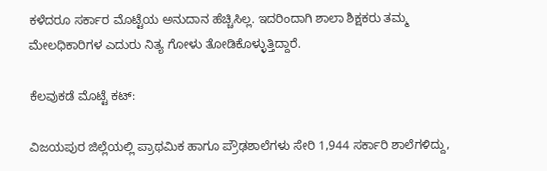ಕಳೆದರೂ ಸರ್ಕಾರ ಮೊಟ್ಟೆಯ ಅನುದಾನ ಹೆಚ್ಚಿಸಿಲ್ಲ. ಇದರಿಂದಾಗಿ ಶಾಲಾ ಶಿಕ್ಷಕರು ತಮ್ಮ ಮೇಲಧಿಕಾರಿಗಳ ಎದುರು ನಿತ್ಯ ಗೋಳು ತೋಡಿಕೊಳ್ಳುತ್ತಿದ್ದಾರೆ.

ಕೆಲವುಕಡೆ ಮೊಟ್ಟೆ ಕಟ್:

ವಿಜಯಪುರ ಜಿಲ್ಲೆಯಲ್ಲಿ ಪ್ರಾಥಮಿಕ ಹಾಗೂ ಪ್ರೌಢಶಾಲೆಗಳು ಸೇರಿ 1,944 ಸರ್ಕಾರಿ ಶಾಲೆಗಳಿದ್ದು,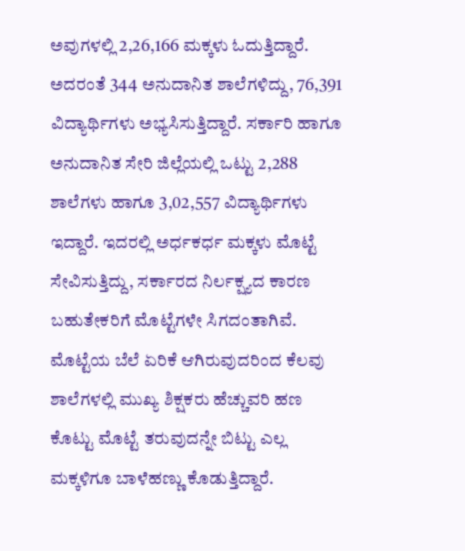ಅವುಗಳಲ್ಲಿ 2,26,166 ಮಕ್ಕಳು ಓದುತ್ತಿದ್ದಾರೆ. ಅದರಂತೆ 344 ಅನುದಾನಿತ ಶಾಲೆಗಳಿದ್ದು, 76,391 ವಿದ್ಯಾರ್ಥಿಗಳು ಅಭ್ಯಸಿಸುತ್ತಿದ್ದಾರೆ. ಸರ್ಕಾರಿ ಹಾಗೂ ಅನುದಾನಿತ ಸೇರಿ ಜಿಲ್ಲೆಯಲ್ಲಿ ಒಟ್ಟು 2,288 ಶಾಲೆಗಳು ಹಾಗೂ 3,02,557 ವಿದ್ಯಾರ್ಥಿಗಳು ಇದ್ದಾರೆ. ಇದರಲ್ಲಿ ಅರ್ಧಕರ್ಧ ಮಕ್ಕಳು ಮೊಟ್ಟೆ ಸೇವಿಸುತ್ತಿದ್ದು, ಸರ್ಕಾರದ ನಿರ್ಲಕ್ಷ್ಯದ ಕಾರಣ ಬಹುತೇಕರಿಗೆ ಮೊಟ್ಟೆಗಳೇ ಸಿಗದಂತಾಗಿವೆ. ಮೊಟ್ಟೆಯ ಬೆಲೆ ಏರಿಕೆ ಆಗಿರುವುದರಿಂದ ಕೆಲವು ಶಾಲೆಗಳಲ್ಲಿ ಮುಖ್ಯ ಶಿಕ್ಷಕರು ಹೆಚ್ಚುವರಿ ಹಣ ಕೊಟ್ಟು ಮೊಟ್ಟೆ ತರುವುದನ್ನೇ ಬಿಟ್ಟು ಎಲ್ಲ ಮಕ್ಕಳಿಗೂ ಬಾಳೆಹಣ್ಣು ಕೊಡುತ್ತಿದ್ದಾರೆ.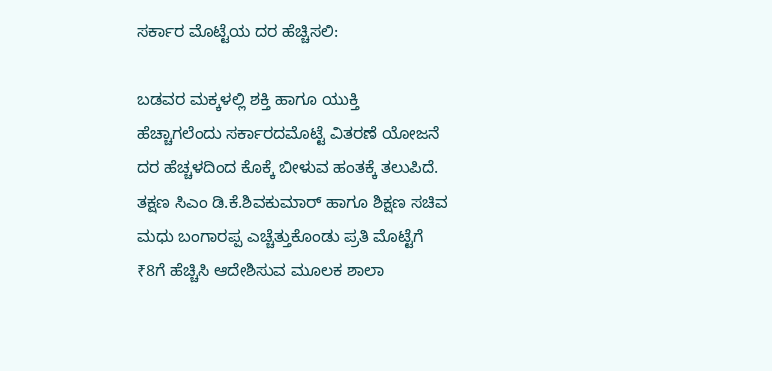ಸರ್ಕಾರ ಮೊಟ್ಟೆಯ ದರ ಹೆಚ್ಚಿಸಲಿ:

ಬಡವರ ಮಕ್ಕಳಲ್ಲಿ ಶಕ್ತಿ ಹಾಗೂ ಯುಕ್ತಿ ಹೆಚ್ಚಾಗಲೆಂದು ಸರ್ಕಾರದಮೊಟ್ಟೆ ವಿತರಣೆ ಯೋಜನೆ ದರ ಹೆಚ್ಚಳದಿಂದ ಕೊಕ್ಕೆ ಬೀಳುವ ಹಂತಕ್ಕೆ ತಲುಪಿದೆ. ತಕ್ಷಣ ಸಿಎಂ ಡಿ.ಕೆ.ಶಿವಕುಮಾರ್‌ ಹಾಗೂ ಶಿಕ್ಷಣ ಸಚಿವ ಮಧು ಬಂಗಾರಪ್ಪ ಎಚ್ಚೆತ್ತುಕೊಂಡು ಪ್ರತಿ ಮೊಟ್ಟೆಗೆ ₹8ಗೆ ಹೆಚ್ಚಿಸಿ ಆದೇಶಿಸುವ ಮೂಲಕ ಶಾಲಾ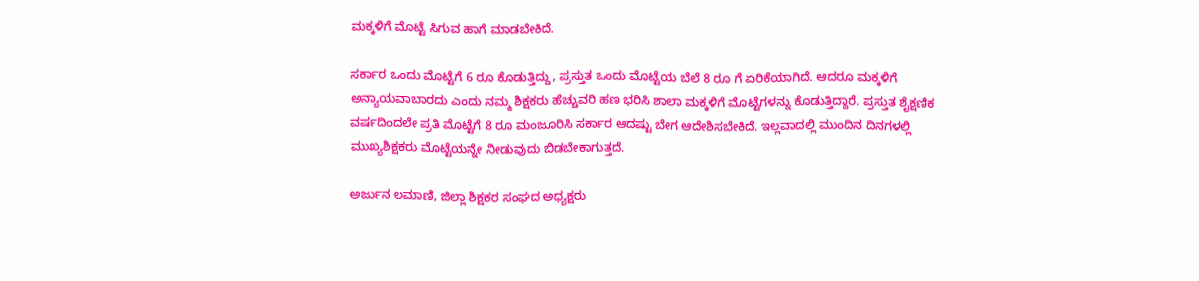ಮಕ್ಕಳಿಗೆ ಮೊಟ್ಟೆ ಸಿಗುವ ಹಾಗೆ ಮಾಡಬೇಕಿದೆ.

ಸರ್ಕಾರ ಒಂದು ಮೊಟ್ಟೆಗೆ 6 ರೂ ಕೊಡುತ್ತಿದ್ದು, ಪ್ರಸ್ತುತ ಒಂದು ಮೊಟ್ಟೆಯ ಬೆಲೆ 8 ರೂ ಗೆ ಏರಿಕೆಯಾಗಿದೆ. ಆದರೂ ಮಕ್ಕಳಿಗೆ ಅನ್ಯಾಯವಾಬಾರದು ಎಂದು ನಮ್ಮ ಶಿಕ್ಷಕರು ಹೆಚ್ಚುವರಿ ಹಣ ಭರಿಸಿ ಶಾಲಾ ಮಕ್ಕಳಿಗೆ ಮೊಟ್ಟೆಗಳನ್ನು ಕೊಡುತ್ತಿದ್ದಾರೆ. ಪ್ರಸ್ತುತ ಶೈಕ್ಷಣಿಕ ವರ್ಷದಿಂದಲೇ ಪ್ರತಿ ಮೊಟ್ಟೆಗೆ 8 ರೂ ಮಂಜೂರಿಸಿ ಸರ್ಕಾರ ಆದಷ್ಟು ಬೇಗ ಆದೇಶಿಸಬೇಕಿದೆ. ಇಲ್ಲವಾದಲ್ಲಿ ಮುಂದಿನ ದಿನಗಳಲ್ಲಿ ಮುಖ್ಯಶಿಕ್ಷಕರು ಮೊಟ್ಟೆಯನ್ನೇ ನೀಡುವುದು ಬಿಡಬೇಕಾಗುತ್ತದೆ.

ಅರ್ಜುನ ಲಮಾಣಿ, ಜಿಲ್ಲಾ ಶಿಕ್ಷಕರ ಸಂಘದ ಅಧ್ಯಕ್ಷರು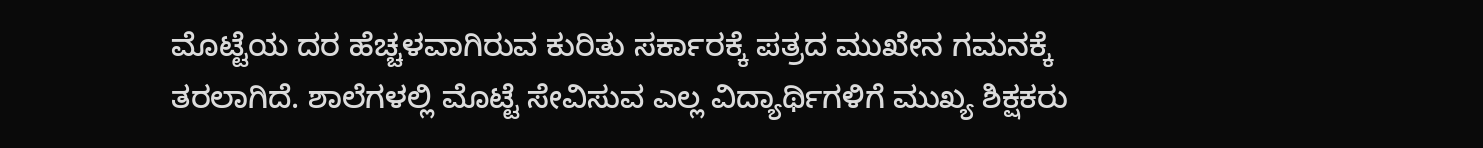ಮೊಟ್ಟೆಯ ದರ ಹೆಚ್ಚಳವಾಗಿರುವ ಕುರಿತು ಸರ್ಕಾರಕ್ಕೆ ಪತ್ರದ ಮುಖೇನ ಗಮನಕ್ಕೆ ತರಲಾಗಿದೆ. ಶಾಲೆಗಳಲ್ಲಿ ಮೊಟ್ಟೆ ಸೇವಿಸುವ ಎಲ್ಲ ವಿದ್ಯಾರ್ಥಿಗಳಿಗೆ ಮುಖ್ಯ ಶಿಕ್ಷಕರು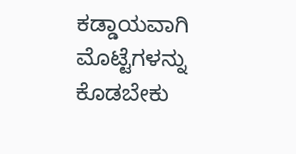ಕಡ್ಡಾಯವಾಗಿ ಮೊಟ್ಟೆಗಳನ್ನು ಕೊಡಬೇಕು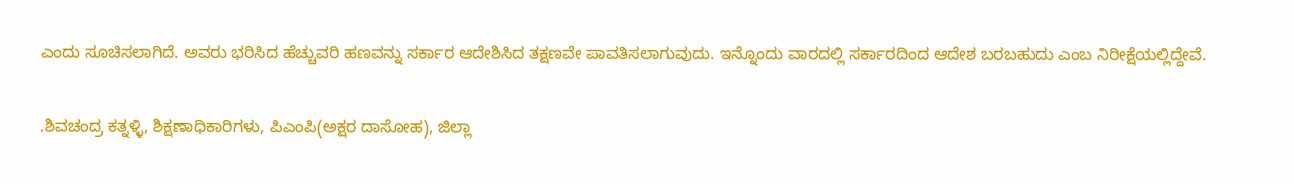ಎಂದು ಸೂಚಿಸಲಾಗಿದೆ. ಅವರು ಭರಿಸಿದ ಹೆಚ್ಚುವರಿ ಹಣವನ್ನು ಸರ್ಕಾರ ಆದೇಶಿಸಿದ ತಕ್ಷಣವೇ ಪಾವತಿಸಲಾಗುವುದು. ಇನ್ನೊಂದು ವಾರದಲ್ಲಿ ಸರ್ಕಾರದಿಂದ ಆದೇಶ ಬರಬಹುದು ಎಂಬ ನಿರೀಕ್ಷೆಯಲ್ಲಿದ್ದೇವೆ.

.ಶಿವಚಂದ್ರ ಕತ್ನಳ್ಳಿ, ಶಿಕ್ಷಣಾಧಿಕಾರಿಗಳು, ಪಿಎಂಪಿ(ಅಕ್ಷರ ದಾಸೋಹ), ಜಿಲ್ಲಾ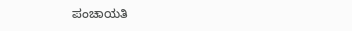ಪಂಚಾಯತಿ